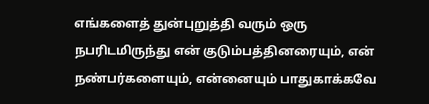எங்களைத் துன்புறுத்தி வரும் ஒரு நபரிடமிருந்து என் குடும்பத்தினரையும், என் நண்பர்களையும், என்னையும் பாதுகாக்கவே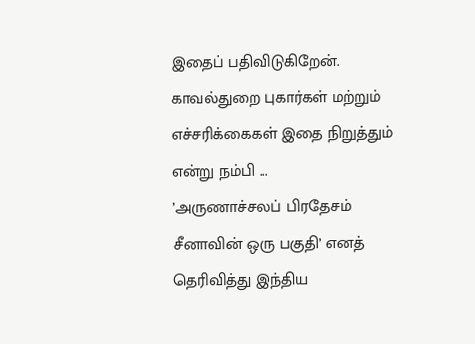இதைப் பதிவிடுகிறேன். காவல்துறை புகார்கள் மற்றும் எச்சரிக்கைகள் இதை நிறுத்தும் என்று நம்பி ...
’அருணாச்சலப் பிரதேசம் சீனாவின் ஒரு பகுதி’ எனத் தெரிவித்து இந்திய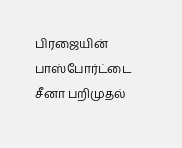பிரஜையின் பாஸ்போர்ட்டை சீனா பறிமுதல்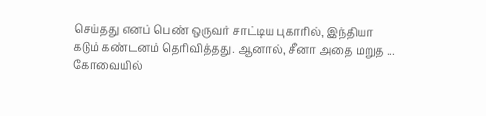செய்தது எனப் பெண் ஒருவர் சாட்டிய புகாரில், இந்தியா கடும் கண்டனம் தெரிவித்தது. ஆனால், சீனா அதை மறுத ...
கோவையில்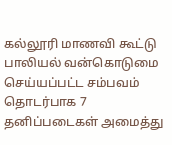கல்லூரி மாணவி கூட்டு பாலியல் வன்கொடுமை செய்யப்பட்ட சம்பவம் தொடர்பாக 7 தனிப்படைகள் அமைத்து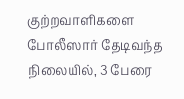குற்றவாளிகளை போலீஸார் தேடிவந்த நிலையில், 3 பேரை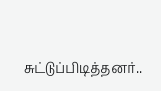சுட்டுப்பிடித்தனர்..